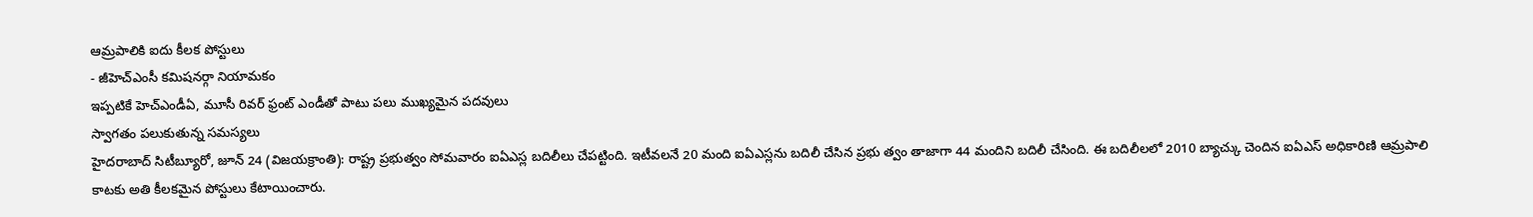ఆమ్రపాలికి ఐదు కీలక పోస్టులు
- జీహెచ్ఎంసీ కమిషనర్గా నియామకం
ఇప్పటికే హెచ్ఎండీఏ, మూసీ రివర్ ఫ్రంట్ ఎండీతో పాటు పలు ముఖ్యమైన పదవులు
స్వాగతం పలుకుతున్న సమస్యలు
హైదరాబాద్ సిటీబ్యూరో, జూన్ 24 (విజయక్రాంతి): రాష్ట్ర ప్రభుత్వం సోమవారం ఐఏఎస్ల బదిలీలు చేపట్టింది. ఇటీవలనే 20 మంది ఐఏఎస్లను బదిలీ చేసిన ప్రభు త్వం తాజాగా 44 మందిని బదిలీ చేసింది. ఈ బదిలీలలో 2010 బ్యాచ్కు చెందిన ఐఏఎస్ అధికారిణి ఆమ్రపాలి కాటకు అతి కీలకమైన పోస్టులు కేటాయించారు.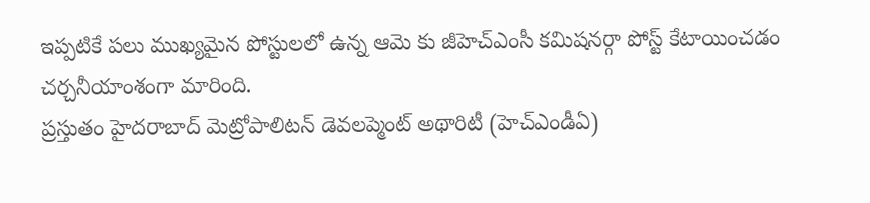ఇప్పటికే పలు ముఖ్యమైన పోస్టులలో ఉన్న ఆమె కు జీహెచ్ఎంసీ కమిషనర్గా పోస్ట్ కేటాయించడం చర్చనీయాంశంగా మారింది.
ప్రస్తుతం హైదరాబాద్ మెట్రోపాలిటన్ డెవలప్మెంట్ అథారిటీ (హెచ్ఎండీఏ)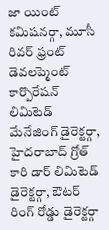జా యింట్ కమిషనర్గా, మూసీ రివర్ ఫ్రంట్ డెవలప్మెంట్ కార్పొరేషన్ లిమిటెడ్ మేనేజింగ్ డైరెక్టర్గా, హైదరాబాద్ గ్రోత్ కారి డార్ లిమిటెడ్ డైరెక్టర్గా, ఔటర్ రింగ్ రోడ్డు డైరెక్టర్గా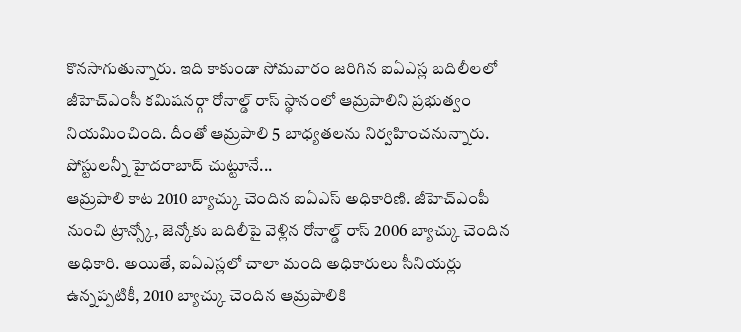కొనసాగుతున్నారు. ఇది కాకుండా సోమవారం జరిగిన ఐఏఎస్ల బదిలీలలో జీహెచ్ఎంసీ కమిషనర్గా రోనాల్డ్ రాస్ స్థానంలో ఆమ్రపాలిని ప్రభుత్వం నియమించింది. దీంతో ఆమ్రపాలి 5 బాధ్యతలను నిర్వహించనున్నారు.
పోస్టులన్నీ హైదరాబాద్ చుట్టూనే...
ఆమ్రపాలి కాట 2010 బ్యాచ్కు చెందిన ఐఏఎస్ అధికారిణి. జీహెచ్ఎంపీ నుంచి ట్రాన్స్కో, జెన్కోకు బదిలీపై వెళ్లిన రోనాల్డ్ రాస్ 2006 బ్యాచ్కు చెందిన అధికారి. అయితే, ఐఏఎస్లలో చాలా మంది అధికారులు సీనియర్లు ఉన్నప్పటికీ, 2010 బ్యాచ్కు చెందిన ఆమ్రపాలికి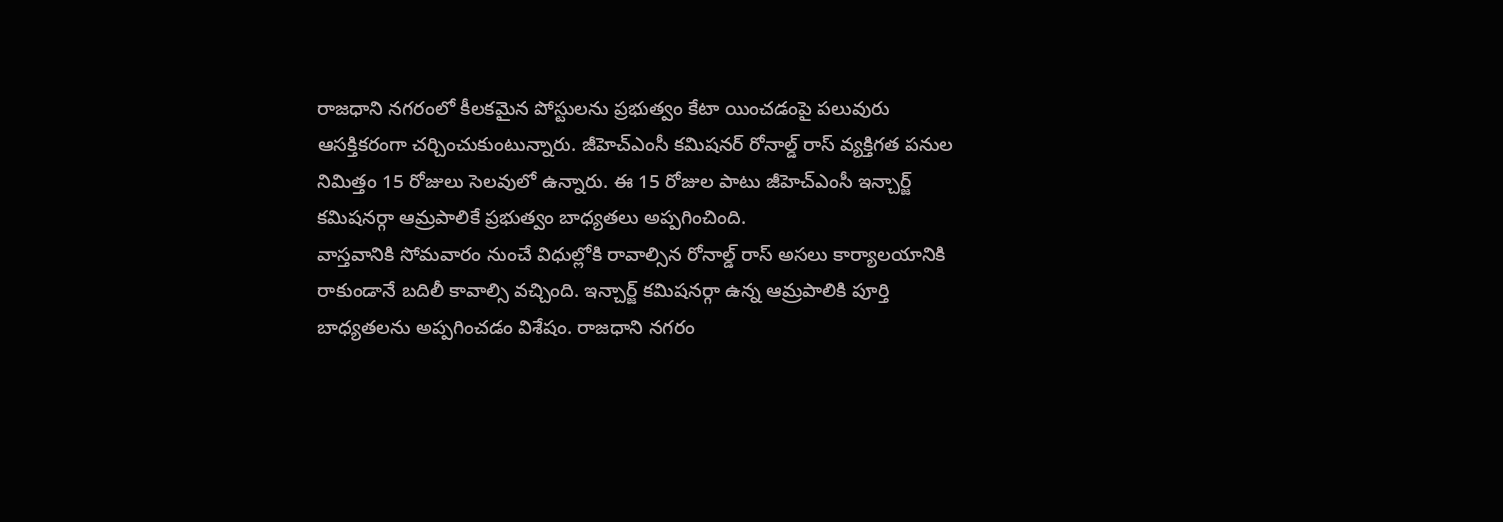రాజధాని నగరంలో కీలకమైన పోస్టులను ప్రభుత్వం కేటా యించడంపై పలువురు ఆసక్తికరంగా చర్చించుకుంటున్నారు. జీహెచ్ఎంసీ కమిషనర్ రోనాల్డ్ రాస్ వ్యక్తిగత పనుల నిమిత్తం 15 రోజులు సెలవులో ఉన్నారు. ఈ 15 రోజుల పాటు జీహెచ్ఎంసీ ఇన్చార్జ్ కమిషనర్గా ఆమ్రపాలికే ప్రభుత్వం బాధ్యతలు అప్పగించింది.
వాస్తవానికి సోమవారం నుంచే విధుల్లోకి రావాల్సిన రోనాల్డ్ రాస్ అసలు కార్యాలయానికి రాకుండానే బదిలీ కావాల్సి వచ్చింది. ఇన్చార్జ్ కమిషనర్గా ఉన్న ఆమ్రపాలికి పూర్తి బాధ్యతలను అప్పగించడం విశేషం. రాజధాని నగరం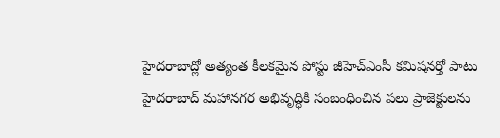హైదరాబాద్లో అత్యంత కీలకమైన పోస్టు జీహెచ్ఎంసీ కమిషనర్తో పాటు హైదరాబాద్ మహానగర అభివృద్ధికి సంబంధించిన పలు ప్రాజెక్టులను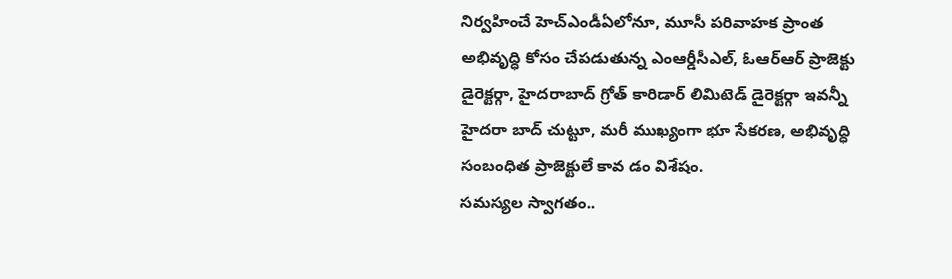నిర్వహించే హెచ్ఎండీఏలోనూ, మూసీ పరివాహక ప్రాంత అభివృద్ధి కోసం చేపడుతున్న ఎంఆర్డీసీఎల్, ఓఆర్ఆర్ ప్రాజెక్టు డైరెక్టర్గా, హైదరాబాద్ గ్రోత్ కారిడార్ లిమిటెడ్ డైరెక్టర్గా ఇవన్నీ హైదరా బాద్ చుట్టూ, మరీ ముఖ్యంగా భూ సేకరణ, అభివృద్ధి సంబంధిత ప్రాజెక్టులే కావ డం విశేషం.
సమస్యల స్వాగతం..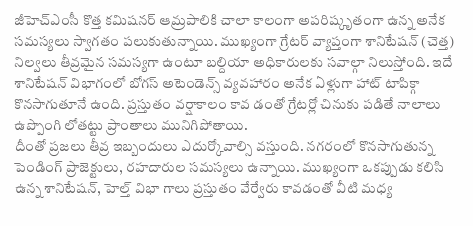జీహెచ్ఎంసీ కొత్త కమిషనర్ ఆమ్రపాలికి చాలా కాలంగా అపరిష్కృతంగా ఉన్న అనేక సమస్యలు స్వాగతం పలుకుతున్నాయి. ముఖ్యంగా గ్రేటర్ వ్యాప్తంగా శానిటేషన్ (చెత్త) నిల్వలు తీవ్రమైన సమస్యగా ఉంటూ బల్దియా అధికారులకు సవాల్గా నిలుస్తోంది. ఇదే శానిటేషన్ విభాగంలో బోగస్ అటెండెన్స్ వ్యవహారం అనేక ఏళ్లుగా హాట్ టాపిక్గా కొనసాగుతూనే ఉంది. ప్రస్తుతం వర్షాకాలం కావ డంతో గ్రేటర్లో చినుకు పడితే నాలాలు ఉప్పొంగి లోతట్టు ప్రాంతాలు మునిగిపోతాయి.
దీంతో ప్రజలు తీవ్ర ఇబ్బందులు ఎదుర్కోవాల్సి వస్తుంది. నగరంలో కొనసాగుతున్న పెండింగ్ ప్రాజెక్టులు, రహదారుల సమస్యలు ఉన్నాయి. ముఖ్యంగా ఒకప్పుడు కలిసి ఉన్న శానిటేషన్, హెల్త్ విభా గాలు ప్రస్తుతం వేర్వేరు కావడంతో వీటి మధ్య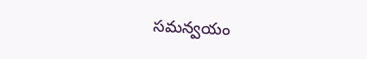సమన్వయం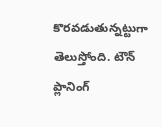కొరవడుతున్నట్టుగా తెలుస్తోంది. టౌన్ ప్లానింగ్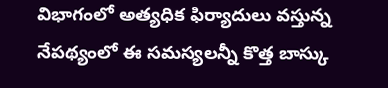విభాగంలో అత్యధిక ఫిర్యాదులు వస్తున్న నేపథ్యంలో ఈ సమస్యలన్నీ కొత్త బాస్కు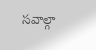సవాల్గా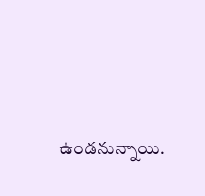ఉండనున్నాయి.